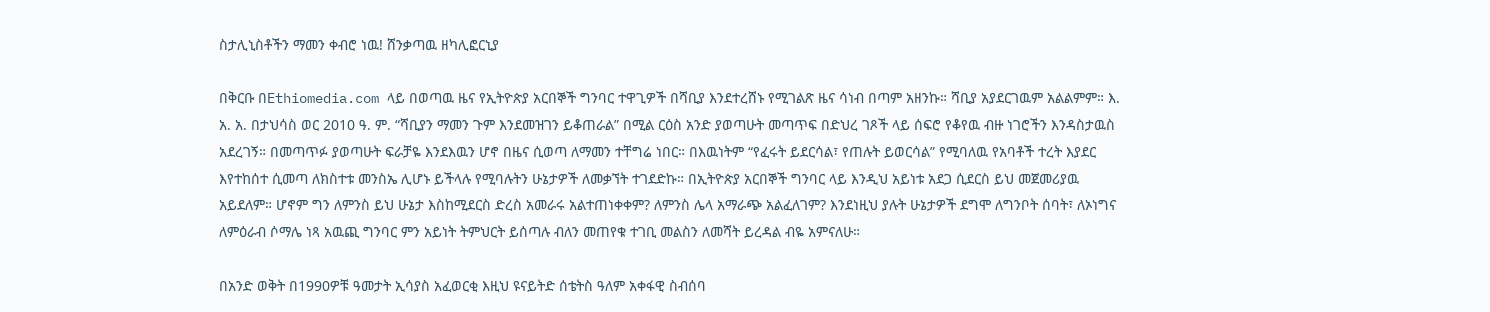ስታሊኒስቶችን ማመን ቀብሮ ነዉ! ሸንቃጣዉ ዘካሊፎርኒያ

በቅርቡ በEthiomedia.com ላይ በወጣዉ ዜና የኢትዮጵያ አርበኞች ግንባር ተዋጊዎች በሻቢያ እንደተረሸኑ የሚገልጽ ዜና ሳነብ በጣም አዘንኩ። ሻቢያ አያደርገዉም አልልምም። እ. አ. አ. በታህሳስ ወር 2010 ዓ. ም. “ሻቢያን ማመን ጉም እንደመዝገን ይቆጠራል” በሚል ርዕስ አንድ ያወጣሁት መጣጥፍ በድህረ ገጾች ላይ ሰፍሮ የቆየዉ ብዙ ነገሮችን እንዳስታዉስ አደረገኝ። በመጣጥፉ ያወጣሁት ፍራቻዬ እንደእዉን ሆኖ በዜና ሲወጣ ለማመን ተቸግሬ ነበር። በእዉነትም “የፈሩት ይደርሳል፣ የጠሉት ይወርሳል” የሚባለዉ የአባቶች ተረት እያደር እየተከሰተ ሲመጣ ለክስተቱ መንስኤ ሊሆኑ ይችላሉ የሚባሉትን ሁኔታዎች ለመቃኘት ተገደድኩ። በኢትዮጵያ አርበኞች ግንባር ላይ እንዲህ አይነቱ አደጋ ሲደርስ ይህ መጀመሪያዉ አይደለም። ሆኖም ግን ለምንስ ይህ ሁኔታ እስከሚደርስ ድረስ አመራሩ አልተጠነቀቀም? ለምንስ ሌላ አማራጭ አልፈለገም? እንደነዚህ ያሉት ሁኔታዎች ደግሞ ለግንቦት ሰባት፣ ለኦነግና ለምዕራብ ሶማሌ ነጻ አዉጪ ግንባር ምን አይነት ትምህርት ይሰጣሉ ብለን መጠየቁ ተገቢ መልስን ለመሻት ይረዳል ብዬ አምናለሁ።

በአንድ ወቅት በ1990ዎቹ ዓመታት ኢሳያስ አፈወርቂ እዚህ ዩናይትድ ሰቴትስ ዓለም አቀፋዊ ስብሰባ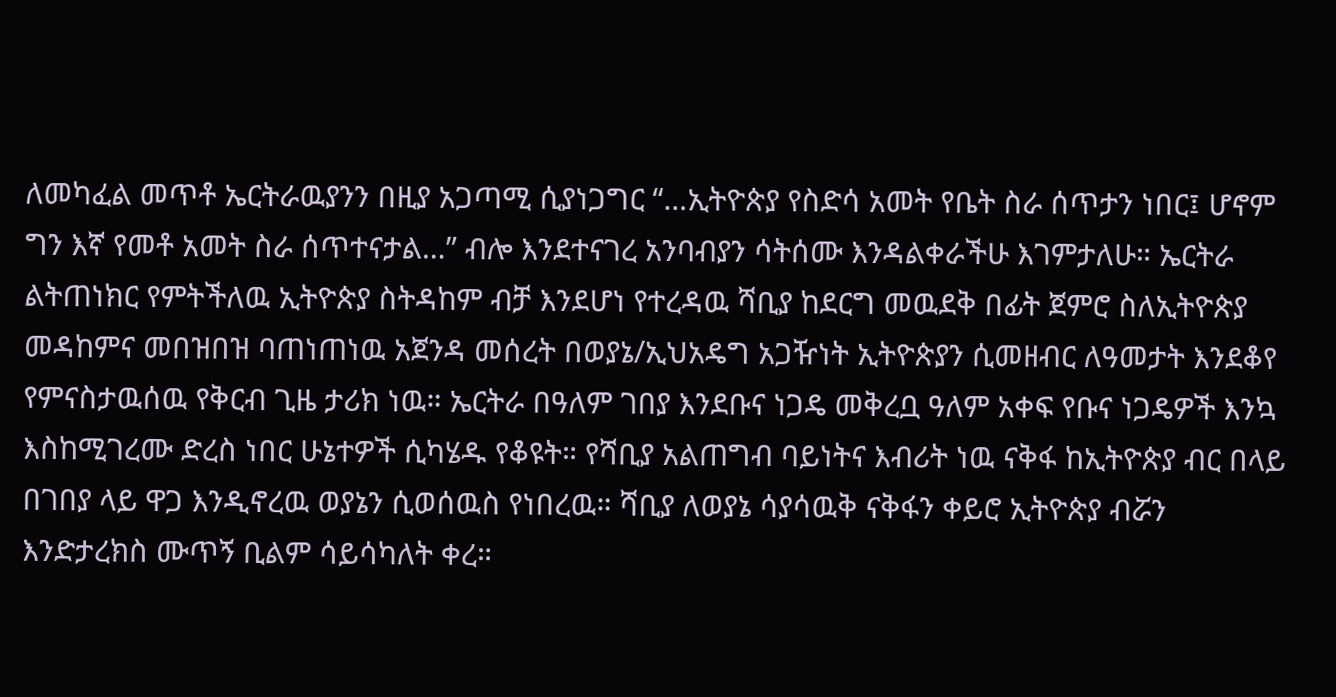ለመካፈል መጥቶ ኤርትራዉያንን በዚያ አጋጣሚ ሲያነጋግር “…ኢትዮጵያ የስድሳ አመት የቤት ስራ ሰጥታን ነበር፤ ሆኖም ግን እኛ የመቶ አመት ስራ ሰጥተናታል…” ብሎ እንደተናገረ አንባብያን ሳትሰሙ እንዳልቀራችሁ እገምታለሁ። ኤርትራ ልትጠነክር የምትችለዉ ኢትዮጵያ ስትዳከም ብቻ እንደሆነ የተረዳዉ ሻቢያ ከደርግ መዉደቅ በፊት ጀምሮ ስለኢትዮጵያ መዳከምና መበዝበዝ ባጠነጠነዉ አጀንዳ መሰረት በወያኔ/ኢህአዴግ አጋዥነት ኢትዮጵያን ሲመዘብር ለዓመታት እንደቆየ የምናስታዉሰዉ የቅርብ ጊዜ ታሪክ ነዉ። ኤርትራ በዓለም ገበያ እንደቡና ነጋዴ መቅረቧ ዓለም አቀፍ የቡና ነጋዴዎች እንኳ እስከሚገረሙ ድረስ ነበር ሁኔተዎች ሲካሄዱ የቆዩት። የሻቢያ አልጠግብ ባይነትና እብሪት ነዉ ናቅፋ ከኢትዮጵያ ብር በላይ በገበያ ላይ ዋጋ እንዲኖረዉ ወያኔን ሲወሰዉስ የነበረዉ። ሻቢያ ለወያኔ ሳያሳዉቅ ናቅፋን ቀይሮ ኢትዮጵያ ብሯን እንድታረክስ ሙጥኝ ቢልም ሳይሳካለት ቀረ።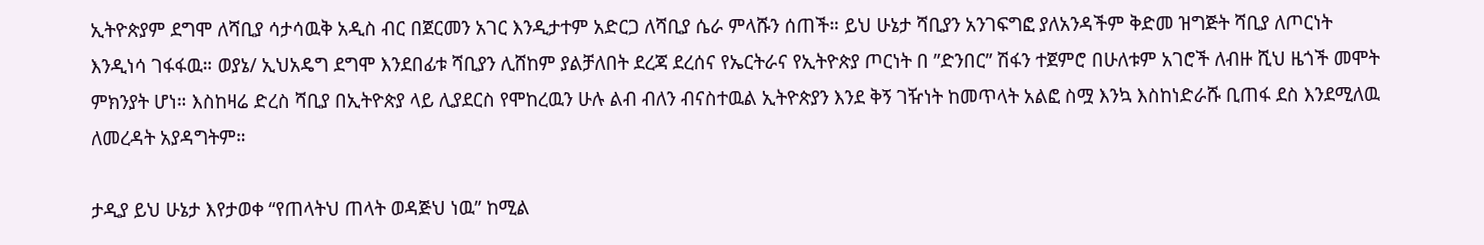ኢትዮጵያም ደግሞ ለሻቢያ ሳታሳዉቅ አዲስ ብር በጀርመን አገር እንዲታተም አድርጋ ለሻቢያ ሴራ ምላሹን ሰጠች። ይህ ሁኔታ ሻቢያን አንገፍግፎ ያለአንዳችም ቅድመ ዝግጅት ሻቢያ ለጦርነት እንዲነሳ ገፋፋዉ። ወያኔ/ ኢህአዴግ ደግሞ እንደበፊቱ ሻቢያን ሊሸከም ያልቻለበት ደረጃ ደረሰና የኤርትራና የኢትዮጵያ ጦርነት በ ”ድንበር” ሽፋን ተጀምሮ በሁለቱም አገሮች ለብዙ ሺህ ዜጎች መሞት ምክንያት ሆነ። እስከዛሬ ድረስ ሻቢያ በኢትዮጵያ ላይ ሊያደርስ የሞከረዉን ሁሉ ልብ ብለን ብናስተዉል ኢትዮጵያን እንደ ቅኝ ገዥነት ከመጥላት አልፎ ስሟ እንኳ እስከነድራሹ ቢጠፋ ደስ እንደሚለዉ ለመረዳት አያዳግትም።

ታዲያ ይህ ሁኔታ እየታወቀ “የጠላትህ ጠላት ወዳጅህ ነዉ” ከሚል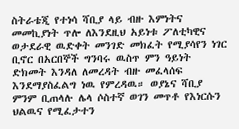ስትራቴጂ የተነሳ ሻቢያ ላይ ብዙ እምነትና መመኪያነት ጥሎ ለእንደዚህ አይነቱ ፖለቲካዊና ወታደራዊ ዉድቀት መንገድ መክፈት የሚያሳየን ነገር ቢኖር በአርበኞች ግንባሩ ዉስጥ ምን ዓይነት ድክመት እንዳለ ለመረዳት ብዙ መፈላሰፍ እንደማያስፈልግ ነዉ የምረዳዉ። ወያኔና ሻቢያ ምንም ቢጠላሉ ሌላ ሶስተኛ ወገን መጥቶ የእነርሱን ህልዉና የሚፈታተን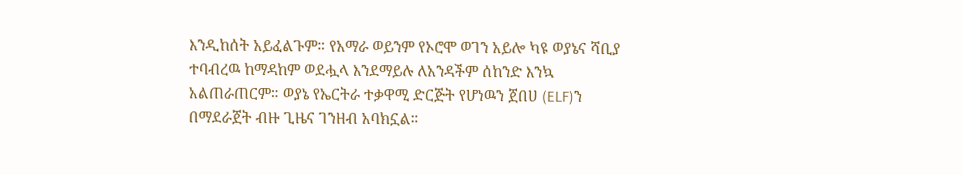እንዲከሰት አይፈልጉም። የአማራ ወይንም የኦሮሞ ወገን አይሎ ካዩ ወያኔና ሻቢያ ተባብረዉ ከማዳከም ወደሗላ እንደማይሉ ለአንዳችም ሰከንድ እንኳ አልጠራጠርም። ወያኔ የኤርትራ ተቃዋሚ ድርጅት የሆነዉን ጀበሀ (ELF)ን በማደራጀት ብዙ ጊዜና ገንዘብ አባክኗል።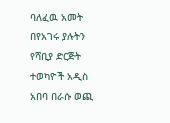ባለፈዉ አመት በየአገሩ ያሉትን የሻቢያ ድርጅት ተወካዮች አዲስ አበባ በራሱ ወጪ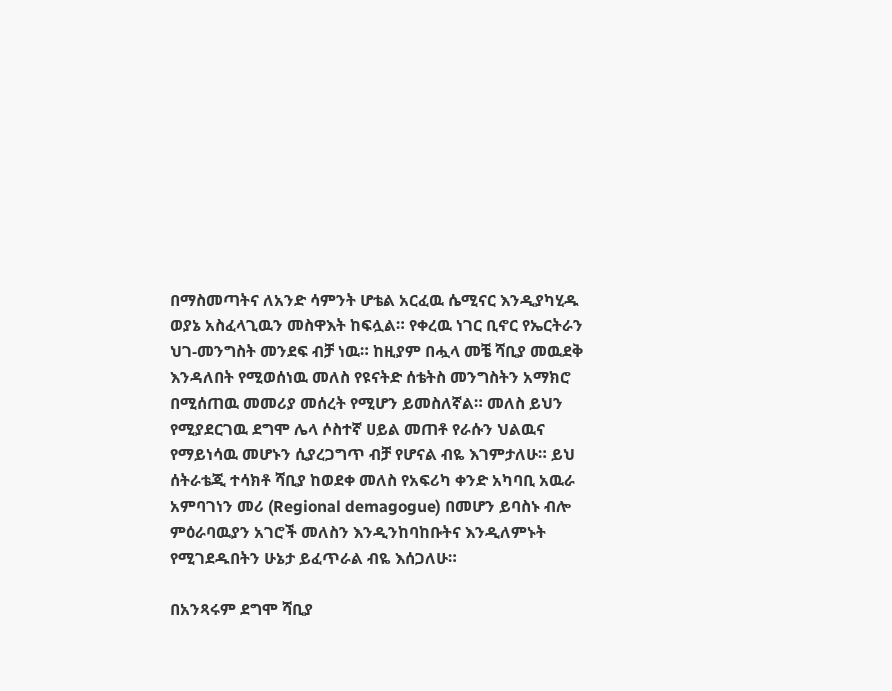በማስመጣትና ለአንድ ሳምንት ሆቴል አርፈዉ ሴሚናር እንዲያካሂዱ ወያኔ አስፈላጊዉን መስዋእት ከፍሏል። የቀረዉ ነገር ቢኖር የኤርትራን ህገ-መንግስት መንደፍ ብቻ ነዉ። ከዚያም በሗላ መቼ ሻቢያ መዉደቅ እንዳለበት የሚወሰነዉ መለስ የዩናትድ ሰቴትስ መንግስትን አማክሮ በሚሰጠዉ መመሪያ መሰረት የሚሆን ይመስለኛል። መለስ ይህን የሚያደርገዉ ደግሞ ሌላ ሶስተኛ ሀይል መጠቶ የራሱን ህልዉና የማይነሳዉ መሆኑን ሲያረጋግጥ ብቻ የሆናል ብዬ እገምታለሁ። ይህ ሰትራቴጂ ተሳክቶ ሻቢያ ከወደቀ መለስ የአፍሪካ ቀንድ አካባቢ አዉራ አምባገነን መሪ (Regional demagogue) በመሆን ይባስኑ ብሎ ምዕራባዉያን አገሮች መለስን እንዲንከባከቡትና እንዲለምኑት የሚገደዱበትን ሁኔታ ይፈጥራል ብዬ እሰጋለሁ።

በአንጻሩም ደግሞ ሻቢያ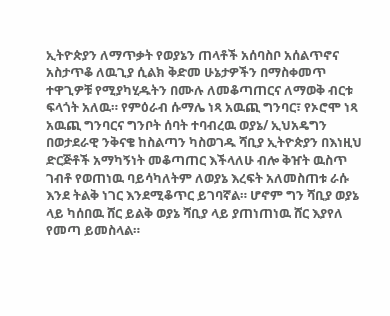ኢትዮጵያን ለማጥቃት የወያኔን ጠላቶች አሰባስቦ አሰልጥኖና አስታጥቆ ለዉጊያ ሲልክ ቅድመ ሁኔታዎችን በማስቀመጥ ተዋጊዎቹ የሚያካሂዱትን በሙሉ ለመቆጣጠርና ለማወቅ ብርቱ ፍላጎት አለዉ። የምዕራብ ሱማሌ ነጻ አዉጪ ግንባር፣ የኦሮሞ ነጻ አዉጪ ግንባርና ግንቦት ሰባት ተባብረዉ ወያኔ/ ኢህአዴግን በወታደራዊ ንቅናቄ ከስልጣን ካስወገዱ ሻቢያ ኢትዮጵያን በእነዚህ ድርጅቶች አማካኝነት መቆጣጠር እችላለሁ ብሎ ቅዠት ዉስጥ ገብቶ የወጠነዉ ባይሳካለትም ለወያኔ እረፍት አለመስጠቱ ራሱ እንደ ትልቅ ነገር እንደሚቆጥር ይገባኛል። ሆኖም ግን ሻቢያ ወያኔ ላይ ካሰበዉ ሸር ይልቅ ወያኔ ሻቢያ ላይ ያጠነጠነዉ ሸር እያየለ የመጣ ይመስላል።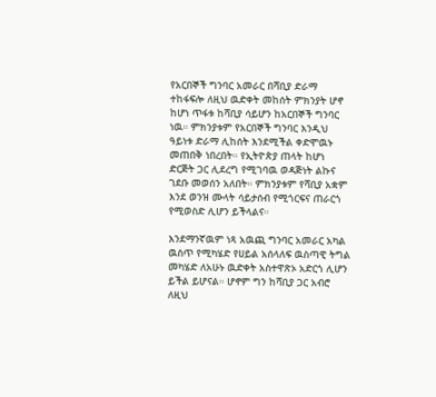የአርበኞች ግንባር አመራር በሻቢያ ድራማ ተከፋፍሎ ለዚህ ዉድቀት መከሰት ምክንያት ሆኖ ከሆነ ጥፋቱ ከሻቢያ ሳይሆን ከአርበኞች ግንባር ነዉ። ምክንያቱም የአርበኞች ግንባር እንዲህ ዓይነቱ ድራማ ሊከሰት እንደሚችል ቀድሞዉኑ መጠበቅ ነበረበት። የኢትዮጵያ ጠላት ከሆነ ድርጅት ጋር ሊደረግ የሚገባዉ ወዳጅነት ልኩና ገደቡ መወሰን አለበት። ምክንያቱም የሻቢያ አቋም እንደ ወንዝ ሙላት ሳይታሰብ የሚጎርፍና ጠራርጎ የሚወስድ ሊሆን ይችላልና።

እንደማንኛዉም ነጻ አዉጪ ግንባር አመራር አካል ዉስጥ የሚካሄድ የሀይል አሰላለፍ ዉስጣዊ ትግል መካሄድ ለአሁኑ ዉድቀት አስተዋጽኦ አድርጎ ሊሆን ይችል ይሆናል። ሆኖም ግን ከሻቢያ ጋር አብሮ ለዚህ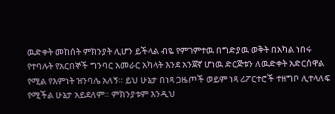ዉድቀት መከሰት ምክንያት ሊሆን ይችላል ብዬ የምገምተዉ በግድያዉ ወቅት በአካል ነበሩ የተባሉት የአርበኞች ግንባር አመራር አካላት እንደ አንጀኛ ሆነዉ ድርጅቱን ለዉድቀት አድርሰዋል የሚል የእምነት ዝንባሌ አለኝ። ይህ ሁኔታ በነጻ ጋዜጦች ወይም ነጻ ሪፖርተሮች ተዘግቦ ሊተላለፍ የሚችል ሁኔታ አይደለም። ምክንያቱም እንዲህ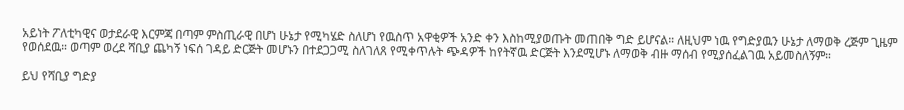አይነት ፖለቲካዊና ወታደራዊ እርምጃ በጣም ምስጢራዊ በሆነ ሁኔታ የሚካሄድ ስለሆነ የዉስጥ አዋቂዎች አንድ ቀን እስከሚያወጡት መጠበቅ ግድ ይሆናል። ለዚህም ነዉ የግድያዉን ሁኔታ ለማወቅ ረጅም ጊዜም የወሰደዉ። ወጣም ወረደ ሻቢያ ጨካኝ ነፍሰ ገዳይ ድርጅት መሆኑን በተደጋጋሚ ስለገለጸ የሚቀጥሉት ጭዳዎች ከየትኛዉ ድርጅት እንደሚሆኑ ለማወቅ ብዙ ማሰብ የሚያሰፈልገዉ አይመስለኝም።

ይህ የሻቢያ ግድያ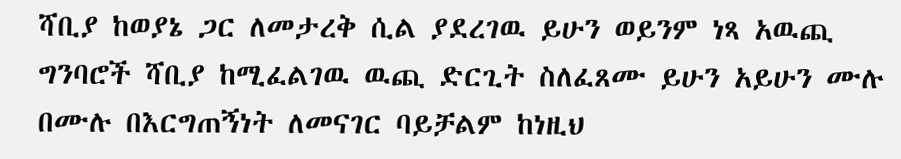ሻቢያ ከወያኔ ጋር ለመታረቅ ሲል ያደረገዉ ይሁን ወይንም ነጻ አዉጪ ግንባሮች ሻቢያ ከሚፈልገዉ ዉጪ ድርጊት ስለፈጸሙ ይሁን አይሁን ሙሉ በሙሉ በእርግጠኝነት ለመናገር ባይቻልም ከነዚህ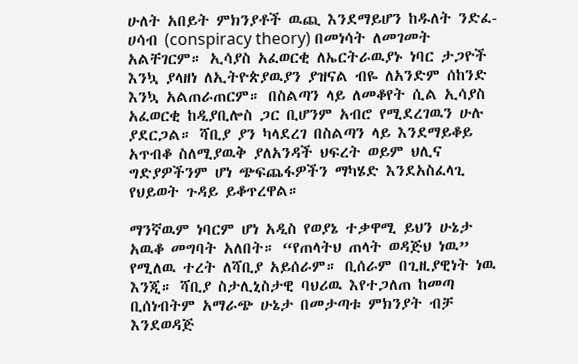ሁለት አበይት ምክንያቶች ዉጪ እንደማይሆን ከዱለት ንድፈ-ሀሳብ (conspiracy theory) በመነሳት ለመገመት አልቸገርም። ኢሳያስ አፈወርቂ ለኤርትራዉያኑ ነባር ታጋዮች እንኳ ያላዘነ ለኢትዮጵያዉያን ያዝናል ብዬ ለአንድም ሰከንድ እንኳ አልጠራጠርም። በስልጣን ላይ ለመቆየት ሲል ኢሳያስ አፈወርቂ ከዲያቢሎስ ጋር ቢሆንም አብሮ የሚደረገዉን ሁሉ ያደርጋል። ሻቢያ ያን ካላደረገ በስልጣን ላይ እንደማይቆይ አጥብቆ ስለሚያዉቅ ያለአንዳች ህፍረት ወይም ህሊና ግድያዎችንም ሆነ ጭፍጨፋዎችን ማካሄድ እንደአስፈላጊ የህይወት ጉዳይ ይቆጥረዋል።

ማንኛዉም ነባርም ሆነ አዲስ የወያኔ ተቃዋሚ ይህን ሁኔታ አዉቆ መግባት አለበት። “የጠላትህ ጠላት ወዳጅህ ነዉ” የሚለዉ ተረት ለሻቢያ አይሰራም። ቢሰራም በጊዚያዊነት ነዉ እንጂ። ሻቢያ ስታሊኒስታዊ ባህሪዉ እየተጋለጠ ከመጣ ቢሰነብትም አማራጭ ሁኔታ በመታጣቱ ምክንያት ብቻ እንደወዳጅ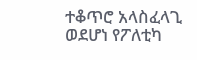ተቆጥሮ አላስፈላጊ ወደሆነ የፖለቲካ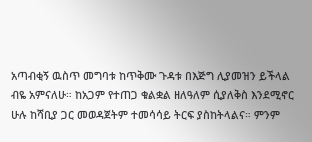አጣብቂኝ ዉስጥ መግባቱ ከጥቅሙ ጉዳቱ በእጅግ ሊያመዝን ይችላል ብዬ አምናለሁ። ከአጋም የተጠጋ ቁልቋል ዘለዓለም ሲያለቅስ እንደሚኖር ሁሉ ከሻቢያ ጋር መወዳጀትም ተመሳሳይ ትርፍ ያስከትላልና። ምንም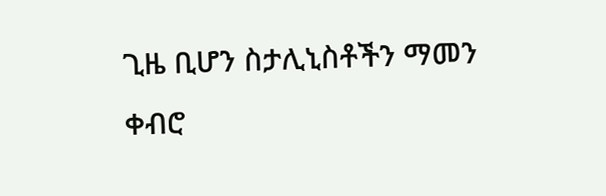ጊዜ ቢሆን ስታሊኒስቶችን ማመን ቀብሮ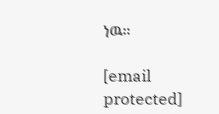ነዉ።

[email protected]